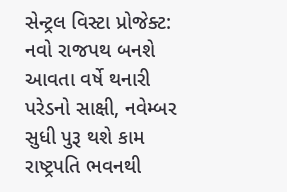સેન્ટ્રલ વિસ્ટા પ્રોજેક્ટ: નવો રાજપથ બનશે આવતા વર્ષે થનારી પરેડનો સાક્ષી, નવેમ્બર સુધી પુરૂ થશે કામ
રાષ્ટ્રપતિ ભવનથી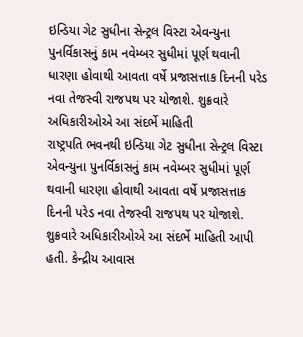ઇન્ડિયા ગેટ સુધીના સેન્ટ્રલ વિસ્ટા એવન્યુના પુનર્વિકાસનું કામ નવેમ્બર સુધીમાં પૂર્ણ થવાની ધારણા હોવાથી આવતા વર્ષે પ્રજાસત્તાક દિનની પરેડ નવા તેજસ્વી રાજપથ પર યોજાશે. શુક્રવારે અધિકારીઓએ આ સંદર્ભે માહિતી
રાષ્ટ્રપતિ ભવનથી ઇન્ડિયા ગેટ સુધીના સેન્ટ્રલ વિસ્ટા એવન્યુના પુનર્વિકાસનું કામ નવેમ્બર સુધીમાં પૂર્ણ થવાની ધારણા હોવાથી આવતા વર્ષે પ્રજાસત્તાક દિનની પરેડ નવા તેજસ્વી રાજપથ પર યોજાશે. શુક્રવારે અધિકારીઓએ આ સંદર્ભે માહિતી આપી હતી. કેન્દ્રીય આવાસ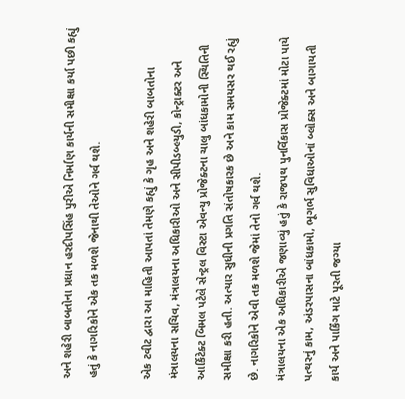અને શહેરી બાબતોના પ્રધાન હરદીપસિંહ પુરીએ નિર્માણ કાર્યની સમીક્ષા કર્યા પછી કહ્યું હતું કે નાગરિકોને એક તક મળશે જેનાથી તેઓને ગર્વ થશે.

એક ટવીટ દ્વારા આ માહિતી આપતાં તેમણે કહ્યું કે ગૃહ અને શહેરી બાબતોના મંત્રાલયના સચિવ, મંત્રાલયના અધિકારીઓ અને સીપીડબ્લ્યુડી, કોન્ટ્રાક્ટર અને આર્કિટેક્ટ બિમલ પટેલે સેન્ટ્રલ વિસ્ટા એવન્યુ પ્રોજેક્ટના ચાલુ બાંધકામોની સ્થિતિની સમીક્ષા કરી હતી. અત્યાર સુધીની પ્રગતિ સંતોષકારક છે અને કામ સમયસર થઈ રહ્યું છે. નાગરિકોને એવી તક મળશે જેમાં તેનો ગર્વ થશે.
મંત્રાલયના એક અધિકારીએ જણાવ્યું હતું કે રાજપથ પુનર્વિકાસ પ્રોજેક્ટમાં મોટા પાયે પત્થરનું કામ, અંડરપાસના બાંધકામો, ભૂગર્ભ સુવિધાઓનાં બ્લોક્સ અને બાગાયતી કાર્ય અને પાર્કિંગ માટે પૂરતી જગ્યા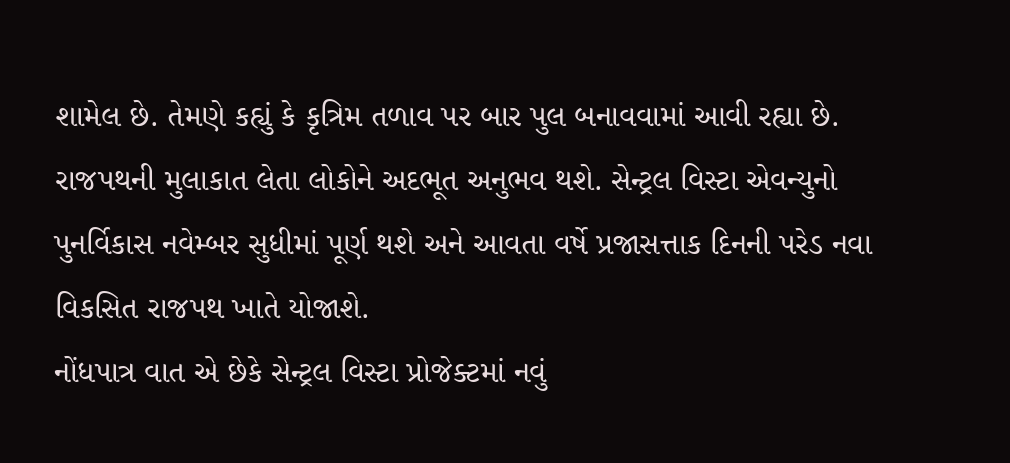શામેલ છે. તેમણે કહ્યું કે કૃત્રિમ તળાવ પર બાર પુલ બનાવવામાં આવી રહ્યા છે. રાજપથની મુલાકાત લેતા લોકોને અદભૂત અનુભવ થશે. સેન્ટ્રલ વિસ્ટા એવન્યુનો પુનર્વિકાસ નવેમ્બર સુધીમાં પૂર્ણ થશે અને આવતા વર્ષે પ્રજાસત્તાક દિનની પરેડ નવા વિકસિત રાજપથ ખાતે યોજાશે.
નોંધપાત્ર વાત એ છેકે સેન્ટ્રલ વિસ્ટા પ્રોજેક્ટમાં નવું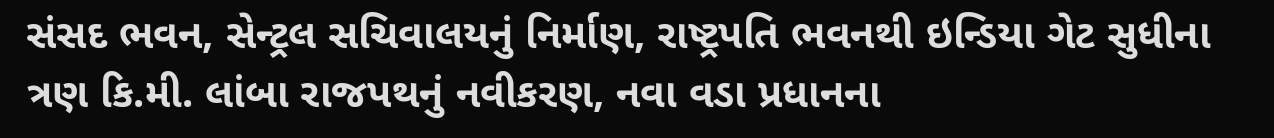સંસદ ભવન, સેન્ટ્રલ સચિવાલયનું નિર્માણ, રાષ્ટ્રપતિ ભવનથી ઇન્ડિયા ગેટ સુધીના ત્રણ કિ.મી. લાંબા રાજપથનું નવીકરણ, નવા વડા પ્રધાનના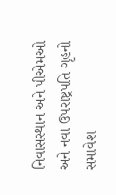નિવાસસ્થાન અને પીએમઓ અને નવા ઉપરાષ્ટ્રપતિ ગૃહનો સમાવેશ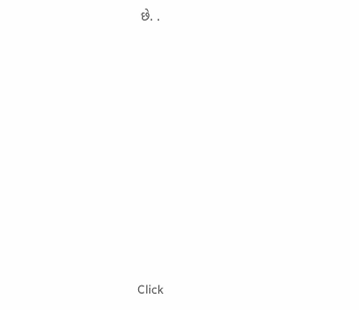છે. .












Click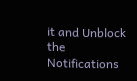it and Unblock the Notifications